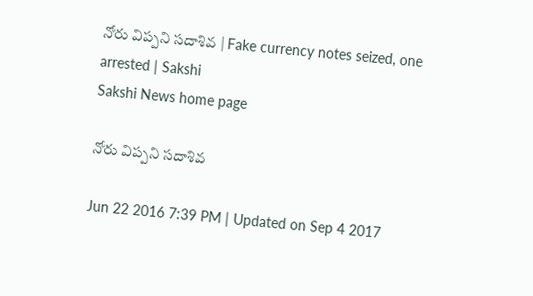నోరు విప్పని సదాశివ | Fake currency notes seized, one arrested | Sakshi
Sakshi News home page

నోరు విప్పని సదాశివ

Jun 22 2016 7:39 PM | Updated on Sep 4 2017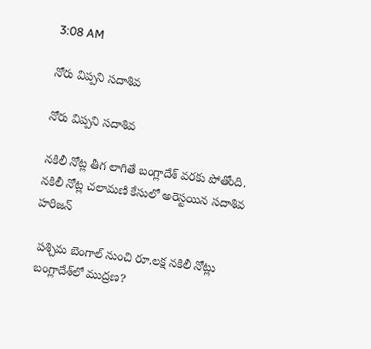3:08 AM

నోరు విప్పని సదాశివ

నోరు విప్పని సదాశివ

నకిలీ నోట్ల తీగ లాగితే బంగ్లాదేశ్ వరకు పోతోంది. నకిలీ నోట్ల చలామణి కేసులో అరెస్టయిన సదాశివ హరిజన్

 పశ్చిమ బెంగాల్ నుంచి రూ.లక్ష నకిలీ నోట్లు
 బంగ్లాదేశ్‌లో ముద్రణ?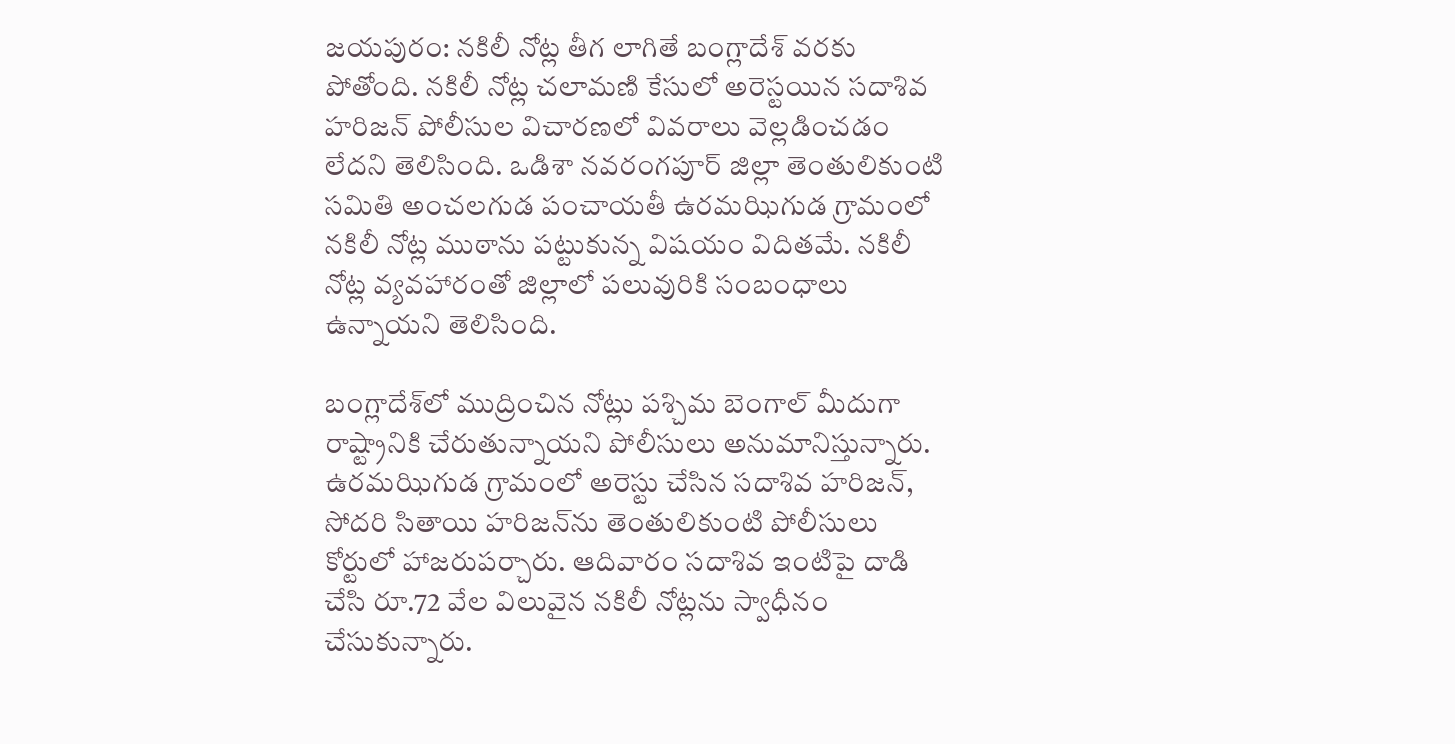జయపురం: నకిలీ నోట్ల తీగ లాగితే బంగ్లాదేశ్ వరకు పోతోంది. నకిలీ నోట్ల చలామణి కేసులో అరెస్టయిన సదాశివ హరిజన్ పోలీసుల విచారణలో వివరాలు వెల్లడించడం లేదని తెలిసింది. ఒడిశా నవరంగపూర్ జిల్లా తెంతులికుంటి సమితి అంచలగుడ పంచాయతీ ఉరమఝిగుడ గ్రామంలో  నకిలీ నోట్ల ముఠాను పట్టుకున్న విషయం విదితమే. నకిలీ నోట్ల వ్యవహారంతో జిల్లాలో పలువురికి సంబంధాలు ఉన్నాయని తెలిసింది.

బంగ్లాదేశ్‌లో ముద్రించిన నోట్లు పశ్చిమ బెంగాల్ మీదుగా రాష్ట్రానికి చేరుతున్నాయని పోలీసులు అనుమానిస్తున్నారు. ఉరమఝిగుడ గ్రామంలో అరెస్టు చేసిన సదాశివ హరిజన్, సోదరి సితాయి హరిజన్‌ను తెంతులికుంటి పోలీసులు కోర్టులో హాజరుపర్చారు. ఆదివారం సదాశివ ఇంటిపై దాడి చేసి రూ.72 వేల విలువైన నకిలీ నోట్లను స్వాధీనం చేసుకున్నారు.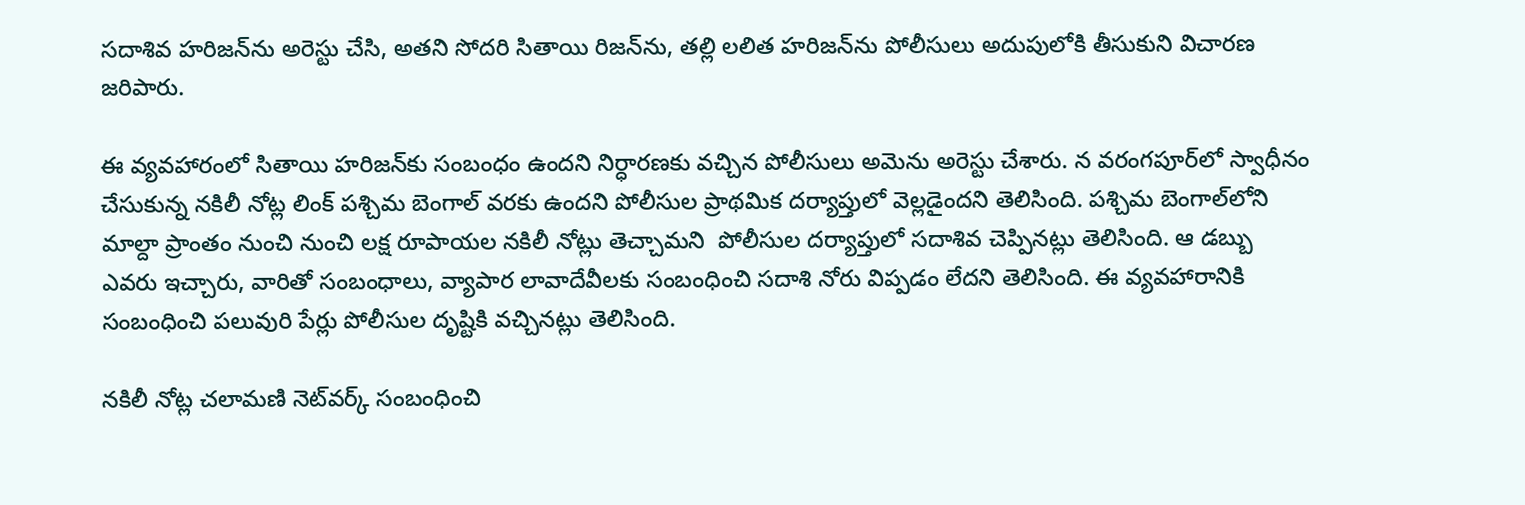సదాశివ హరిజన్‌ను అరెస్టు చేసి, అతని సోదరి సితాయి రిజన్‌ను, తల్లి లలిత హరిజన్‌ను పోలీసులు అదుపులోకి తీసుకుని విచారణ జరిపారు.

ఈ వ్యవహారంలో సితాయి హరిజన్‌కు సంబంధం ఉందని నిర్ధారణకు వచ్చిన పోలీసులు అమెను అరెస్టు చేశారు. న వరంగపూర్‌లో స్వాధీనం చేసుకున్న నకిలీ నోట్ల లింక్ పశ్చిమ బెంగాల్ వరకు ఉందని పోలీసుల ప్రాథమిక దర్యాప్తులో వెల్లడైందని తెలిసింది. పశ్చిమ బెంగాల్‌లోని మాల్దా ప్రాంతం నుంచి నుంచి లక్ష రూపాయల నకిలీ నోట్లు తెచ్చామని  పోలీసుల దర్యాప్తులో సదాశివ చెప్పినట్లు తెలిసింది. ఆ డబ్బు ఎవరు ఇచ్చారు, వారితో సంబంధాలు, వ్యాపార లావాదేవీలకు సంబంధించి సదాశి నోరు విప్పడం లేదని తెలిసింది. ఈ వ్యవహారానికి సంబంధించి పలువురి పేర్లు పోలీసుల దృష్టికి వచ్చినట్లు తెలిసింది.

నకిలీ నోట్ల చలామణి నెట్‌వర్క్ సంబంధించి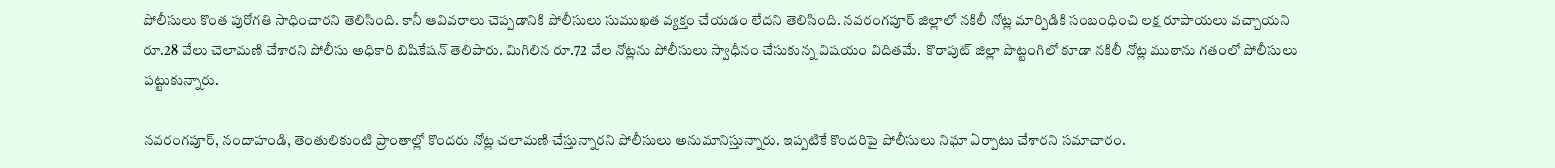పోలీసులు కొంత పురోగతి సాధించారని తెలిసింది. కానీ ఆవివరాలు చెప్పడానికి పోలీసులు సుముఖత వ్యక్తం చేయడం లేదని తెలిసింది. నవరంగపూర్ జిల్లాలో నకిలీ నోట్ల మార్పిడికి సంబంధించి లక్ష రూపాయలు వచ్చాయని రూ.28 వేలు చెలామణి చేశారని పోలీసు అధికారి బిషికేషన్ తెలిపారు. మిగిలిన రూ.72 వేల నోట్లను పోలీసులు స్వాధీనం చేసుకున్న విషయం విదితమే.  కొరాపుట్ జిల్లా పొట్టంగిలో కూడా నకిలీ నోట్ల ముఠాను గతంలో పోలీసులు పట్టుకున్నారు.

నవరంగపూర్, నందాహండి, తెంతులికుంటి ప్రాంతాల్లో కొందరు నోట్ల చలామణి చేస్తున్నారని పోలీసులు అనుమానిస్తున్నారు. ఇప్పటికే కొందరిపై పోలీసులు నిఘా ఏర్పాటు చేశారని సమాచారం.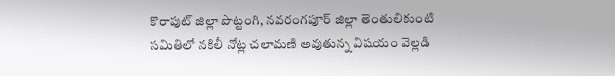కొరాపుట్ జిల్లా పొట్టంగి, నవరంగపూర్ జిల్లా తెంతులికుంటి సమితిలో నకిలీ నోట్ల చలామణి అవుతున్న విషయం వెల్లడి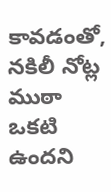కావడంతో, నకిలీ నోట్ల ముఠా ఒకటి ఉందని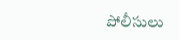పోలీసులు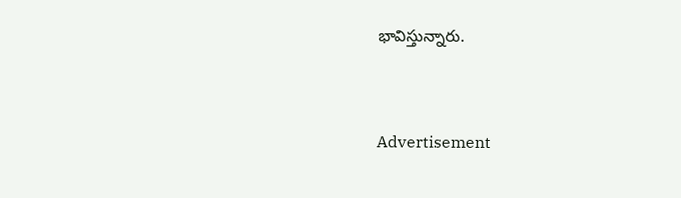భావిస్తున్నారు.


Advertisement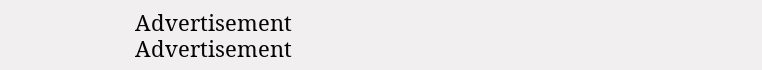Advertisement
Advertisement